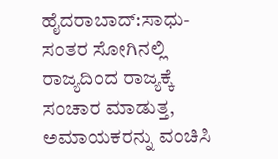ಹೈದರಾಬಾದ್:ಸಾಧು-ಸಂತರ ಸೋಗಿನಲ್ಲಿ ರಾಜ್ಯದಿಂದ ರಾಜ್ಯಕ್ಕೆ ಸಂಚಾರ ಮಾಡುತ್ತ, ಅಮಾಯಕರನ್ನು ವಂಚಿಸಿ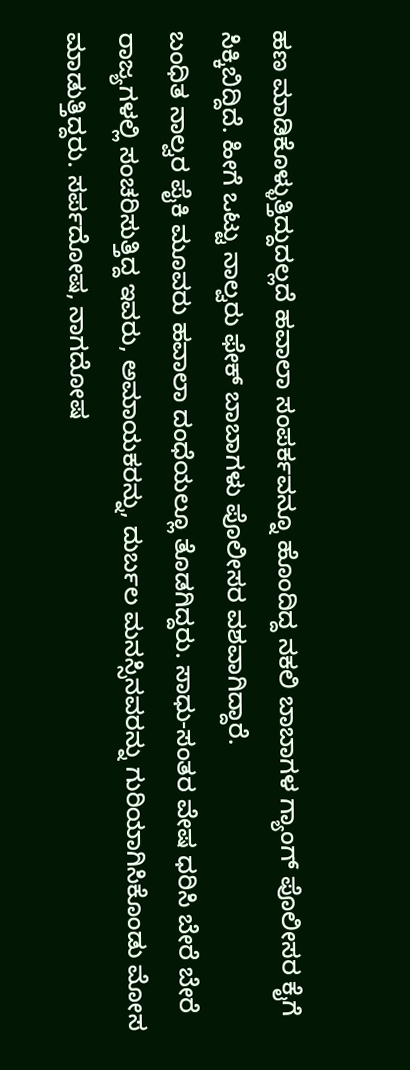ಹಣ ಮಾಡಿಕೊಳ್ಳುತ್ತಿದ್ದುದಲ್ಲದೆ ಹವಾಲಾ ಸಂಪರ್ಕವನ್ನೂ ಹೊಂದಿದ್ದ ನಕಲಿ ಬಾಬಾಗಳ ಗ್ಯಾಂಗ್ ಪೊಲೀಸರ ಕೈಗೆ ಸಿಕ್ಕಿಬಿದ್ದಿದೆ. ಹೀಗೆ ಒಟ್ಟು ನಾಲ್ವರು ಫೇಕ್ ಬಾಬಾಗಳು ಪೊಲೀಸರ ವಶವಾಗಿದ್ದಾರೆ.
ಬಂಧಿತ ನಾಲ್ವರ ಪೈಕಿ ಮೂವರು ಹವಾಲಾ ದಂಧೆಯಲ್ಲೂ ತೊಡಗಿದ್ದರು. ಸಾಧು-ಸಂತರ ವೇಷ ಧರಿಸಿ ಬೇರೆ ಬೇರೆ ರಾಜ್ಯಗಳಲ್ಲಿ ಸಂಚರಿಸುತ್ತಿದ್ದ ಇವರು, ಅಮಾಯಕರನ್ನು, ದುರ್ಬಲ ಮನಸ್ಸಿನವರನ್ನು ಗುರಿಯಾಗಿಸಿಕೊಂಡು ಮೋಸ ಮಾಡುತ್ತಿದ್ದರು. ಸರ್ಪದೋಷ, ನಾಗದೋಷ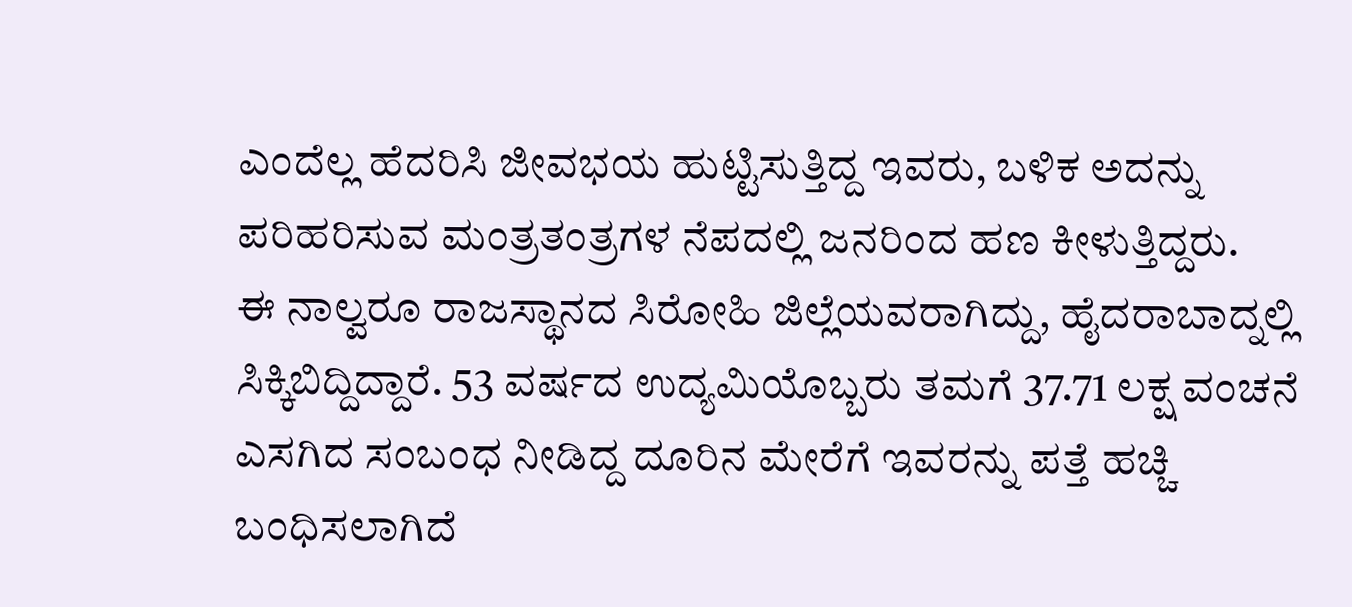ಎಂದೆಲ್ಲ ಹೆದರಿಸಿ ಜೀವಭಯ ಹುಟ್ಟಿಸುತ್ತಿದ್ದ ಇವರು, ಬಳಿಕ ಅದನ್ನು ಪರಿಹರಿಸುವ ಮಂತ್ರತಂತ್ರಗಳ ನೆಪದಲ್ಲಿ ಜನರಿಂದ ಹಣ ಕೀಳುತ್ತಿದ್ದರು.
ಈ ನಾಲ್ವರೂ ರಾಜಸ್ಥಾನದ ಸಿರೋಹಿ ಜಿಲ್ಲೆಯವರಾಗಿದ್ದು, ಹೈದರಾಬಾದ್ನಲ್ಲಿ ಸಿಕ್ಕಿಬಿದ್ದಿದ್ದಾರೆ. 53 ವರ್ಷದ ಉದ್ಯಮಿಯೊಬ್ಬರು ತಮಗೆ 37.71 ಲಕ್ಷ ವಂಚನೆ ಎಸಗಿದ ಸಂಬಂಧ ನೀಡಿದ್ದ ದೂರಿನ ಮೇರೆಗೆ ಇವರನ್ನು ಪತ್ತೆ ಹಚ್ಚಿ ಬಂಧಿಸಲಾಗಿದೆ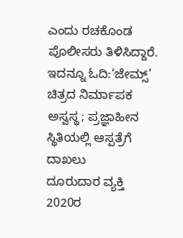ಎಂದು ರಚಕೊಂಡ ಪೊಲೀಸರು ತಿಳಿಸಿದ್ದಾರೆ.
ಇದನ್ನೂ ಓದಿ:‘ಜೇಮ್ಸ್’ ಚಿತ್ರದ ನಿರ್ಮಾಪಕ ಅಸ್ವಸ್ಥ; ಪ್ರಜ್ಞಾಹೀನ ಸ್ಥಿತಿಯಲ್ಲಿ ಆಸ್ಪತ್ರೆಗೆ ದಾಖಲು
ದೂರುದಾರ ವ್ಯಕ್ತಿ 2020ರ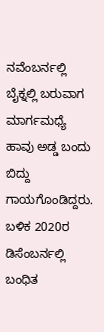ನವೆಂಬರ್ನಲ್ಲಿ ಬೈಕ್ನಲ್ಲಿ ಬರುವಾಗ ಮಾರ್ಗಮಧ್ಯೆ ಹಾವು ಅಡ್ಡ ಬಂದು ಬಿದ್ದು ಗಾಯಗೊಂಡಿದ್ದರು. ಬಳಿಕ 2020ರ ಡಿಸೆಂಬರ್ನಲ್ಲಿ ಬಂಧಿತ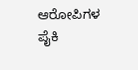ಆರೋಪಿಗಳ ಪೈಕಿ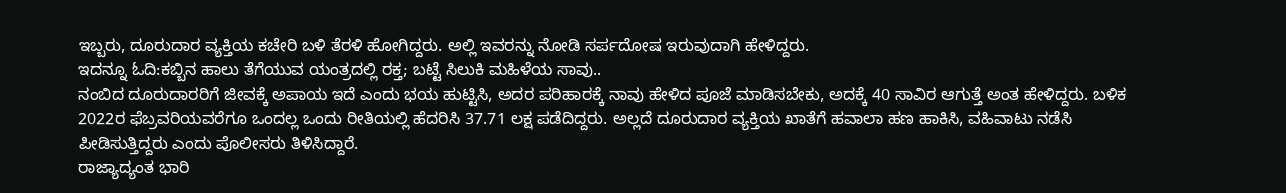ಇಬ್ಬರು, ದೂರುದಾರ ವ್ಯಕ್ತಿಯ ಕಚೇರಿ ಬಳಿ ತೆರಳಿ ಹೋಗಿದ್ದರು. ಅಲ್ಲಿ ಇವರನ್ನು ನೋಡಿ ಸರ್ಪದೋಷ ಇರುವುದಾಗಿ ಹೇಳಿದ್ದರು.
ಇದನ್ನೂ ಓದಿ:ಕಬ್ಬಿನ ಹಾಲು ತೆಗೆಯುವ ಯಂತ್ರದಲ್ಲಿ ರಕ್ತ; ಬಟ್ಟೆ ಸಿಲುಕಿ ಮಹಿಳೆಯ ಸಾವು..
ನಂಬಿದ ದೂರುದಾರರಿಗೆ ಜೀವಕ್ಕೆ ಅಪಾಯ ಇದೆ ಎಂದು ಭಯ ಹುಟ್ಟಿಸಿ, ಅದರ ಪರಿಹಾರಕ್ಕೆ ನಾವು ಹೇಳಿದ ಪೂಜೆ ಮಾಡಿಸಬೇಕು, ಅದಕ್ಕೆ 40 ಸಾವಿರ ಆಗುತ್ತೆ ಅಂತ ಹೇಳಿದ್ದರು. ಬಳಿಕ 2022ರ ಫೆಬ್ರವರಿಯವರೆಗೂ ಒಂದಲ್ಲ ಒಂದು ರೀತಿಯಲ್ಲಿ ಹೆದರಿಸಿ 37.71 ಲಕ್ಷ ಪಡೆದಿದ್ದರು. ಅಲ್ಲದೆ ದೂರುದಾರ ವ್ಯಕ್ತಿಯ ಖಾತೆಗೆ ಹವಾಲಾ ಹಣ ಹಾಕಿಸಿ, ವಹಿವಾಟು ನಡೆಸಿ ಪೀಡಿಸುತ್ತಿದ್ದರು ಎಂದು ಪೊಲೀಸರು ತಿಳಿಸಿದ್ದಾರೆ.
ರಾಜ್ಯಾದ್ಯಂತ ಭಾರಿ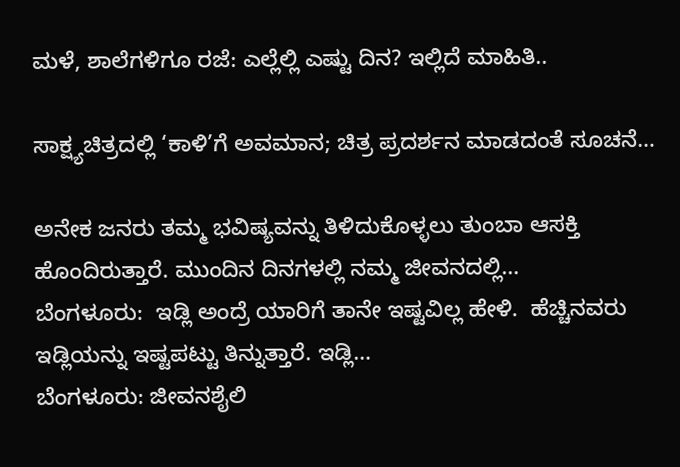ಮಳೆ, ಶಾಲೆಗಳಿಗೂ ರಜೆ: ಎಲ್ಲೆಲ್ಲಿ ಎಷ್ಟು ದಿನ? ಇಲ್ಲಿದೆ ಮಾಹಿತಿ..

ಸಾಕ್ಷ್ಯಚಿತ್ರದಲ್ಲಿ ‘ಕಾಳಿ’ಗೆ ಅವಮಾನ; ಚಿತ್ರ ಪ್ರದರ್ಶನ ಮಾಡದಂತೆ ಸೂಚನೆ…

ಅನೇಕ ಜನರು ತಮ್ಮ ಭವಿಷ್ಯವನ್ನು ತಿಳಿದುಕೊಳ್ಳಲು ತುಂಬಾ ಆಸಕ್ತಿ ಹೊಂದಿರುತ್ತಾರೆ. ಮುಂದಿನ ದಿನಗಳಲ್ಲಿ ನಮ್ಮ ಜೀವನದಲ್ಲಿ…
ಬೆಂಗಳೂರು:  ಇಡ್ಲಿ ಅಂದ್ರೆ ಯಾರಿಗೆ ತಾನೇ ಇಷ್ಟವಿಲ್ಲ ಹೇಳಿ.  ಹೆಚ್ಚಿನವರು ಇಡ್ಲಿಯನ್ನು ಇಷ್ಟಪಟ್ಟು ತಿನ್ನುತ್ತಾರೆ. ಇಡ್ಲಿ…
ಬೆಂಗಳೂರು: ಜೀವನಶೈಲಿ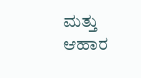ಮತ್ತು ಆಹಾರ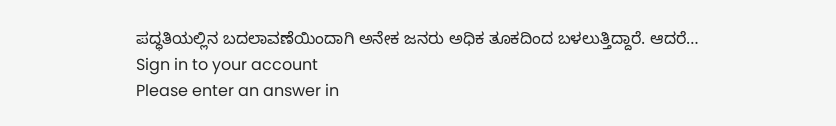ಪದ್ಧತಿಯಲ್ಲಿನ ಬದಲಾವಣೆಯಿಂದಾಗಿ ಅನೇಕ ಜನರು ಅಧಿಕ ತೂಕದಿಂದ ಬಳಲುತ್ತಿದ್ದಾರೆ. ಆದರೆ…
Sign in to your account
Please enter an answer in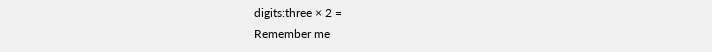digits:three × 2 =
Remember me